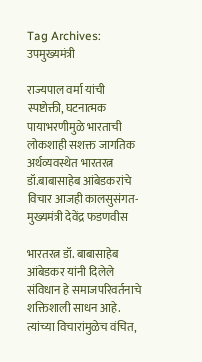Tag Archives: उपमुख्यमंत्री

राज्यपाल वर्मा यांची स्पष्टोक्ती, घटनात्मक पायाभरणीमुळे भारताची लोकशाही सशक्त जागतिक अर्थव्यवस्थेत भारतरत्न डॉ.बाबासाहेब आंबेडकरांचे विचार आजही कालसुसंगत-मुख्यमंत्री देवेंद्र फडणवीस

भारतरत्न डॉ. बाबासाहेब आंबेडकर यांनी दिलेले संविधान हे समाजपरिवर्तनाचे शक्तिशाली साधन आहे. त्यांच्या विचारांमुळेच वंचित,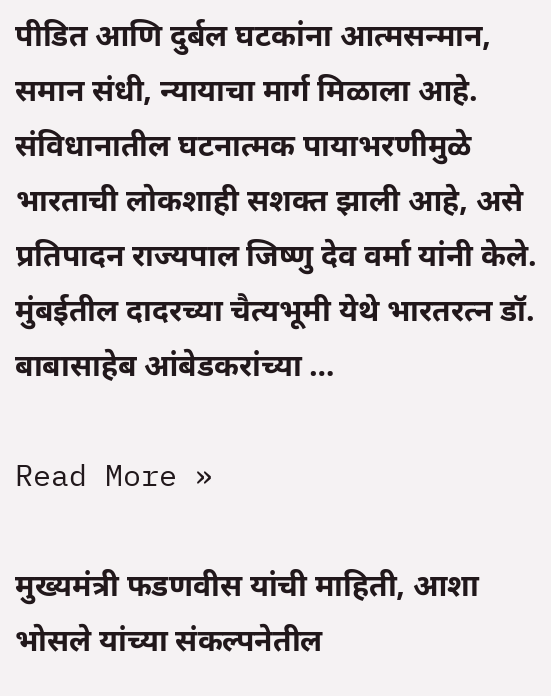पीडित आणि दुर्बल घटकांना आत्मसन्मान, समान संधी, न्यायाचा मार्ग मिळाला आहे. संविधानातील घटनात्मक पायाभरणीमुळे भारताची लोकशाही सशक्त झाली आहे, असे प्रतिपादन राज्यपाल जिष्णु देव वर्मा यांनी केले. मुंबईतील दादरच्या चैत्यभूमी येथे भारतरत्न डॉ. बाबासाहेब आंबेडकरांच्या …

Read More »

मुख्यमंत्री फडणवीस यांची माहिती, आशा भोसले यांच्या संकल्पनेतील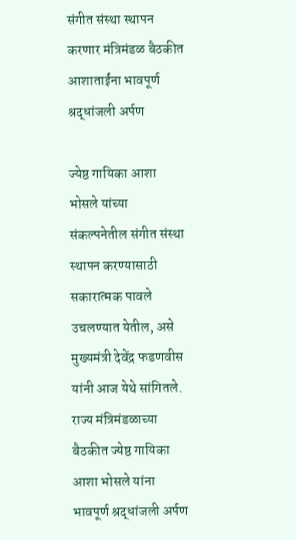संगीत संस्था स्थापन करणार मंत्रिमंडळ बैठकीत आशाताईंना भावपूर्ण श्रद्धांजली अर्पण

ज्येष्ठ गायिका आशा भोसले यांच्या संकल्पनेतील संगीत संस्था स्थापन करण्यासाठी सकारात्मक पावले उचलण्यात येतील, असे मुख्यमंत्री देवेंद्र फडणवीस यांनी आज येथे सांगितले. राज्य मंत्रिमंडळाच्या बैठकीत ज्येष्ठ गायिका आशा भोसले यांना भावपूर्ण श्रद्धांजली अर्पण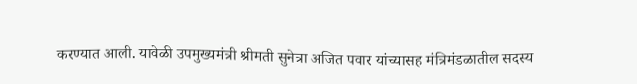करण्यात आली. यावेळी उपमुख्यमंत्री श्रीमती सुनेत्रा अजित पवार यांच्यासह मंत्रिमंडळातील सदस्य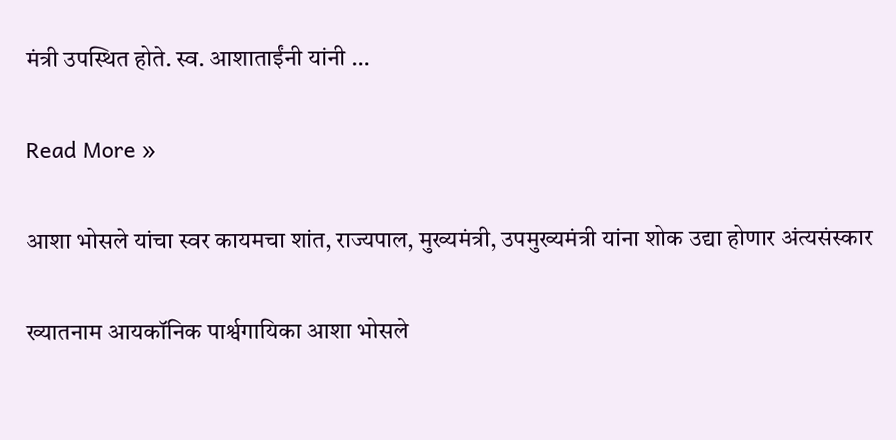मंत्री उपस्थित होते. स्व. आशाताईंनी यांनी …

Read More »

आशा भोसले यांचा स्वर कायमचा शांत, राज्यपाल, मुख्यमंत्री, उपमुख्यमंत्री यांना शोक उद्या होणार अंत्यसंस्कार

ख्यातनाम आयकॉनिक पार्श्वगायिका आशा भोसले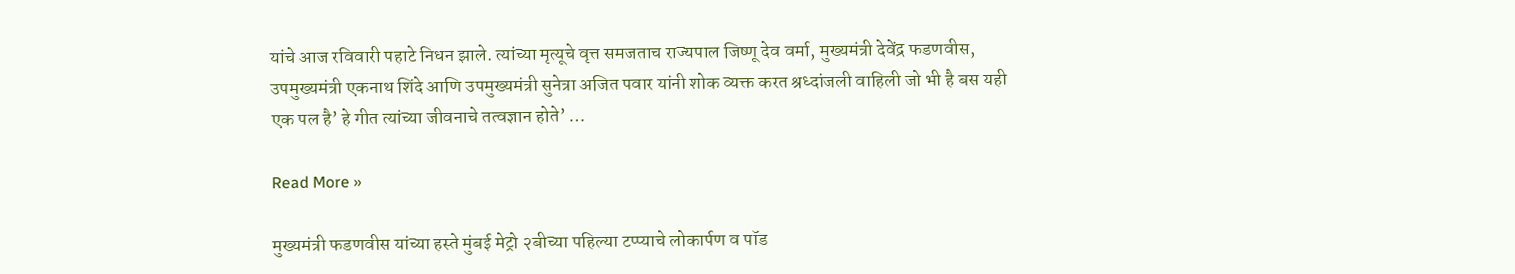यांचे आज रविवारी पहाटे निधन झाले. त्यांच्या मृत्यूचे वृत्त समजताच राज्यपाल जिष्णू देव वर्मा, मुख्यमंत्री देवेंद्र फडणवीस, उपमुख्यमंत्री एकनाथ शिंदे आणि उपमुख्यमंत्री सुनेत्रा अजित पवार यांनी शोक व्यक्त करत श्रध्दांजली वाहिली जो भी है बस यही एक पल है’ हे गीत त्यांच्या जीवनाचे तत्वज्ञान होते’ …

Read More »

मुख्यमंत्री फडणवीस यांच्या हस्ते मुंबई मेट्रो २बीच्या पहिल्या टप्प्याचे लोकार्पण व पॉड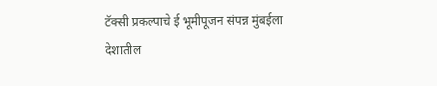टॅक्सी प्रकल्पाचे ई भूमीपूजन संपन्न मुंबईला देशातील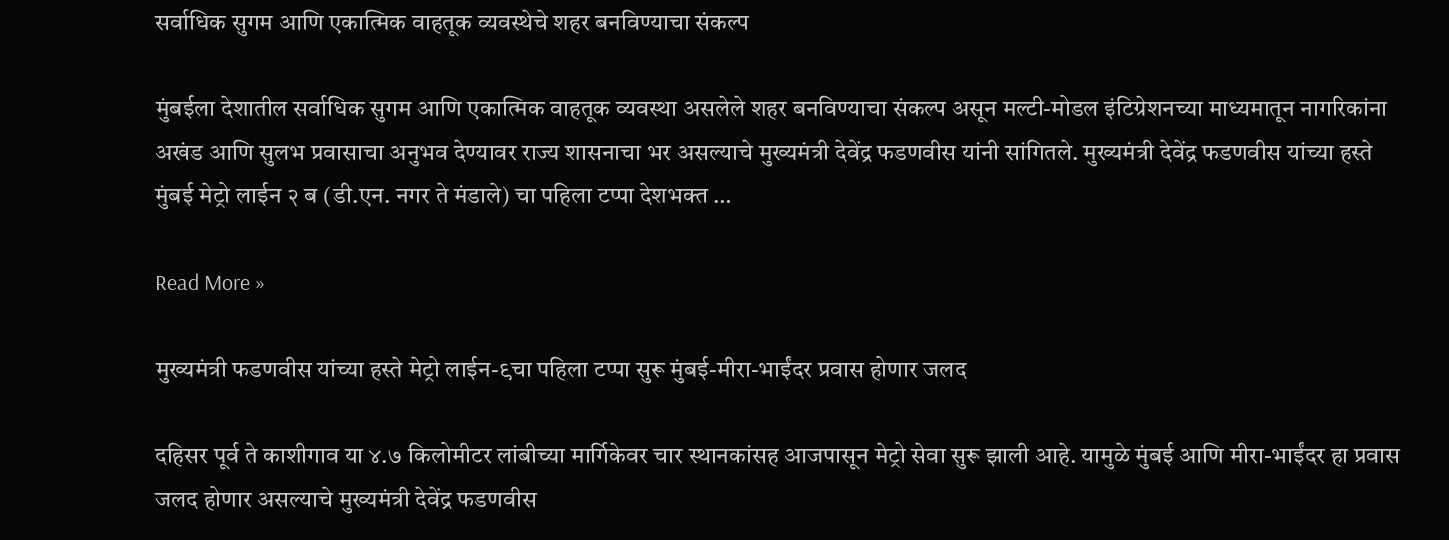सर्वाधिक सुगम आणि एकात्मिक वाहतूक व्यवस्थेचे शहर बनविण्याचा संकल्प

मुंबईला देशातील सर्वाधिक सुगम आणि एकात्मिक वाहतूक व्यवस्था असलेले शहर बनविण्याचा संकल्प असून मल्टी-मोडल इंटिग्रेशनच्या माध्यमातून नागरिकांना अखंड आणि सुलभ प्रवासाचा अनुभव देण्यावर राज्य शासनाचा भर असल्याचे मुख्यमंत्री देवेंद्र फडणवीस यांनी सांगितले. मुख्यमंत्री देवेंद्र फडणवीस यांच्या हस्ते मुंबई मेट्रो लाईन २ ब (डी.एन. नगर ते मंडाले) चा पहिला टप्पा देशभक्त …

Read More »

मुख्यमंत्री फडणवीस यांच्या हस्ते मेट्रो लाईन-९चा पहिला टप्पा सुरू मुंबई-मीरा-भाईंदर प्रवास होणार जलद

दहिसर पूर्व ते काशीगाव या ४.७ किलोमीटर लांबीच्या मार्गिकेवर चार स्थानकांसह आजपासून मेट्रो सेवा सुरू झाली आहे. यामुळे मुंबई आणि मीरा-भाईंदर हा प्रवास जलद होणार असल्याचे मुख्यमंत्री देवेंद्र फडणवीस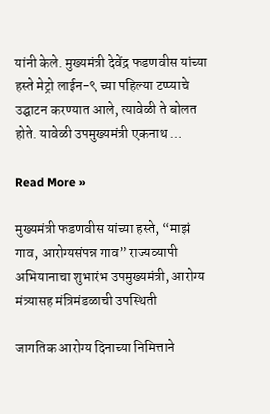यांनी केले. मुख्यमंत्री देवेंद्र फडणवीस यांच्या हस्ते मेट्रो लाईन-९ च्या पहिल्या टप्प्याचे उद्घाटन करण्यात आले, त्यावेळी ते बोलत होते. यावेळी उपमुख्यमंत्री एकनाथ …

Read More »

मुख्यमंत्री फडणवीस यांच्या हस्ते, “माझं गाव, आरोग्यसंपन्न गाव” राज्यव्यापी अभियानाचा शुभारंभ उपमुख्यमंत्री, आरोग्य मंत्र्यासह मंत्रिमंडळाची उपस्थिती

जागतिक आरोग्य दिनाच्या निमित्ताने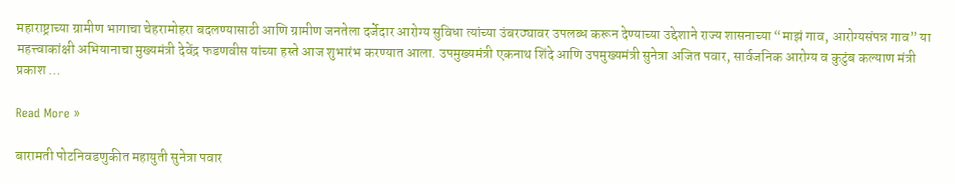महाराष्ट्राच्या ग्रामीण भागाचा चेहरामोहरा बदलण्यासाठी आणि ग्रामीण जनतेला दर्जेदार आरोग्य सुविधा त्यांच्या उंबरठ्यावर उपलब्ध करून देण्याच्या उद्देशाने राज्य शासनाच्या “माझं गाव, आरोग्यसंपन्न गाव” या महत्त्वाकांक्षी अभियानाचा मुख्यमंत्री देवेंद्र फडणवीस यांच्या हस्ते आज शुभारंभ करण्यात आला. उपमुख्यमंत्री एकनाथ शिंदे आणि उपमुख्यमंत्री सुनेत्रा अजित पवार, सार्वजनिक आरोग्य व कुटुंब कल्याण मंत्री प्रकाश …

Read More »

बारामती पोटनिवडणुकीत महायुती सुनेत्रा पवार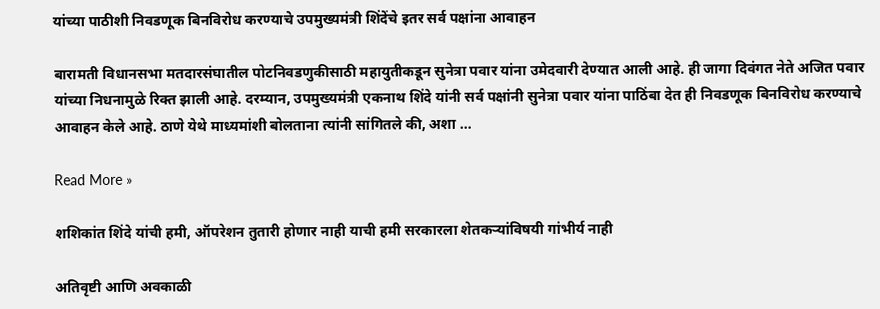यांच्या पाठीशी निवडणूक बिनविरोध करण्याचे उपमुख्यमंत्री शिंदेंचे इतर सर्व पक्षांना आवाहन

बारामती विधानसभा मतदारसंघातील पोटनिवडणुकीसाठी महायुतीकडून सुनेत्रा पवार यांना उमेदवारी देण्यात आली आहे. ही जागा दिवंगत नेते अजित पवार यांच्या निधनामुळे रिक्त झाली आहे. दरम्यान, उपमुख्यमंत्री एकनाथ शिंदे यांनी सर्व पक्षांनी सुनेत्रा पवार यांना पाठिंबा देत ही निवडणूक बिनविरोध करण्याचे आवाहन केले आहे. ठाणे येथे माध्यमांशी बोलताना त्यांनी सांगितले की, अशा …

Read More »

शशिकांत शिंदे यांची हमी, ऑपरेशन तुतारी होणार नाही याची हमी सरकारला शेतकऱ्यांविषयी गांभीर्य नाही

अतिवृष्टी आणि अवकाळी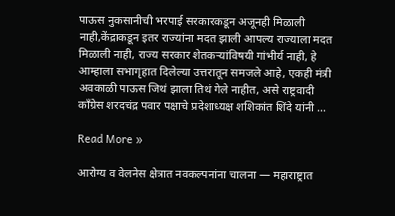पाऊस नुकसानीची भरपाई सरकारकडून अजूनही मिळाली नाही,केंद्राकडून इतर राज्यांना मदत झाली आपल्य राज्याला मदत मिळाली नाही, राज्य सरकार शेतकऱ्यांविषयी गांभीर्य नाही, हे आम्हाला सभागृहात दिलेल्या उत्तरातून समजले आहे, एकही मंत्री अवकाळी पाऊस जिथं झाला तिथं गेले नाहीत, असे राष्ट्रवादी काँग्रेस शरदचंद्र पवार पक्षाचे प्रदेशाध्यक्ष शशिकांत शिंदे यांनी …

Read More »

आरोग्य व वेलनेस क्षेत्रात नवकल्पनांना चालना — महाराष्ट्रात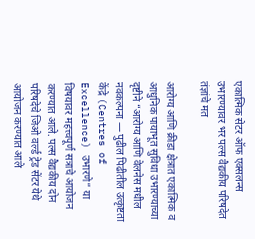एकात्मिक सेटर ऑफ एक्सलन्स उभारण्यावर भर पल्स वैद्यकीय परिषदेत तंज्ञांचे मत

आरोग्य आणि क्रीडा क्षेत्रात एकात्मिक व आधुनिक पायाभूत सुविधा उभारण्याच्या दृष्टीने “आरोग्य आणि वेलनेस मधील नवकल्पना — पुढील पिढीतील उत्कृष्टता केंद्रे (Centres of Excellence) उभारणे” या विषयावर महत्त्वपूर्ण सत्राचे आयोजन करण्यात आले. पल्स वैद्यकीय दोन परिषदेचे जिओ वर्ल्ड ट्रेड सेंटर येथे आयोजन करण्यात आले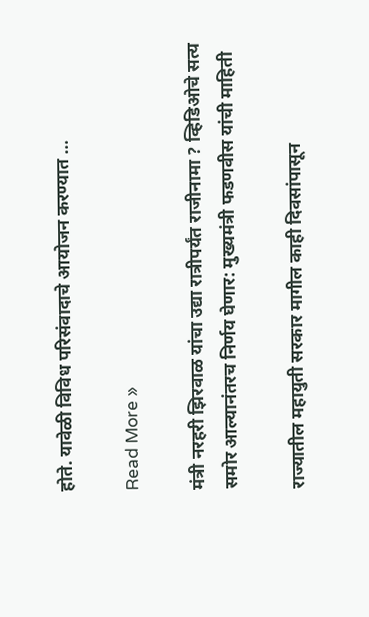होते. यावेळी विविध परिसंवादाचे आयोजन करण्यात …

Read More »

मंत्री नरहरी झिरवाळ यांचा उद्या रात्रीपर्यंत राजीनामा ? व्हिडिओचे सत्य समोर आल्यानंतरच निर्णय घेणार: मुख्यमंत्री फडणवीस यांची माहिती

राज्यातील महायुती सरकार मागील काही दिवसांपासून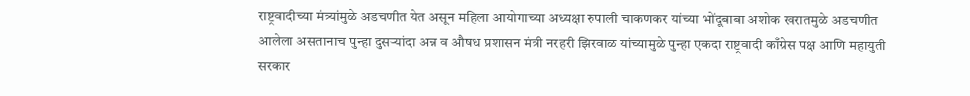राष्ट्रवादीच्या मंत्र्यांमुळे अडचणीत येत असून महिला आयोगाच्या अध्यक्षा रुपाली चाकणकर यांच्या भोंदूबाबा अशोक खरातमुळे अडचणीत आलेला असतानाच पुन्हा दुसऱ्यांदा अन्न व औषध प्रशासन मंत्री नरहरी झिरवाळ यांच्यामुळे पुन्हा एकदा राष्ट्रवादी काँग्रेस पक्ष आणि महायुती सरकार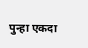पुन्हा एकदा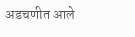अडचणीत आले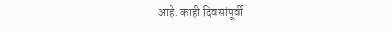आहे. काही दिवसांपूर्वी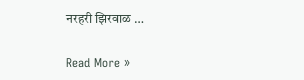नरहरी झिरवाळ …

Read More »